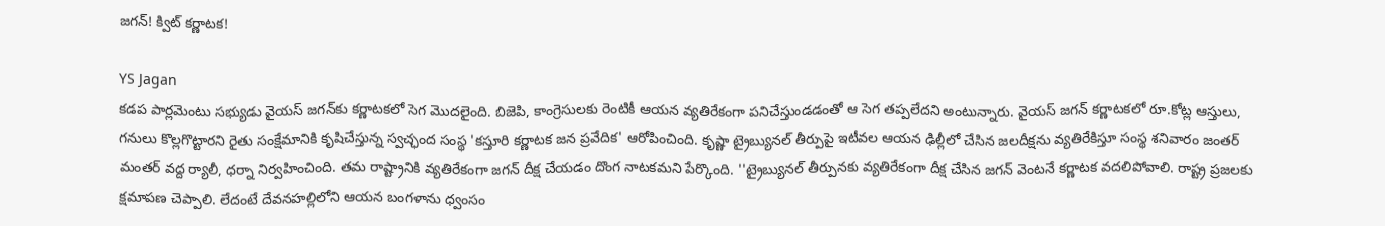జగన్! క్విట్ కర్ణాటక!

YS Jagan
కడప పార్లమెంటు సభ్యుడు వైయస్ జగన్‌కు కర్ణాటకలో సెగ మొదలైంది. బిజెపి, కాంగ్రెసులకు రెంటికీ ఆయన వ్యతిరేకంగా పనిచేస్తుండడంతో ఆ సెగ తప్పలేదని అంటున్నారు. వైయస్ జగన్ కర్ణాటకలో రూ.కోట్ల ఆస్తులు, గనులు కొల్లగొట్టారని రైతు సంక్షేమానికి కృషిచేస్తున్న స్వచ్ఛంద సంస్థ 'కస్తూరి కర్ణాటక జన ప్రవేదిక' ఆరోపించింది. కృష్ణా ట్రైబ్యునల్‌ తీర్పుపై ఇటీవల ఆయన ఢిల్లీలో చేసిన జలదీక్షను వ్యతిరేకిస్తూ సంస్థ శనివారం జంతర్‌ మంతర్‌ వద్ద ర్యాలీ, ధర్నా నిర్వహించింది. తమ రాష్ట్రానికి వ్యతిరేకంగా జగన్‌ దీక్ష చేయడం దొంగ నాటకమని పేర్కొంది. ''ట్రైబ్యునల్‌ తీర్పునకు వ్యతిరేకంగా దీక్ష చేసిన జగన్‌ వెంటనే కర్ణాటక వదలిపోవాలి. రాష్ట్ర ప్రజలకు క్షమాపణ చెప్పాలి. లేదంటే దేవనహల్లిలోని ఆయన బంగళాను ధ్వంసం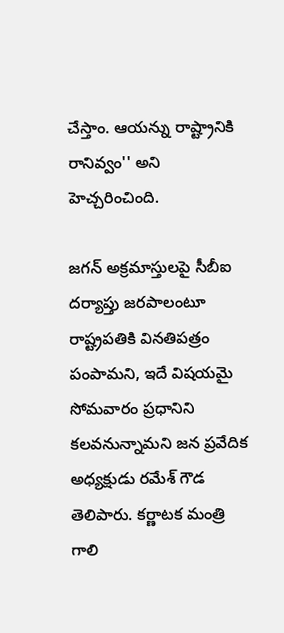చేస్తాం. ఆయన్ను రాష్ట్రానికి రానివ్వం'' అని హెచ్చరించింది.

జగన్‌ అక్రమాస్తులపై సీబీఐ దర్యాప్తు జరపాలంటూ రాష్ట్రపతికి వినతిపత్రం పంపామని, ఇదే విషయమై సోమవారం ప్రధానిని కలవనున్నామని జన ప్రవేదిక అధ్యక్షుడు రమేశ్‌ గౌడ తెలిపారు. కర్ణాటక మంత్రి గాలి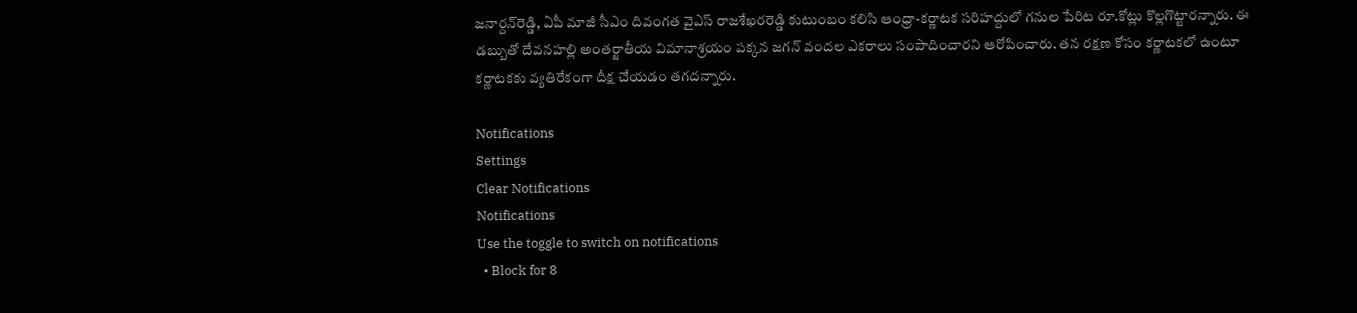జనార్దన్‌రెడ్డి, ఏపీ మాజీ సీఎం దివంగత వైఎస్‌ రాజశేఖరరెడ్డి కుటుంబం కలిసి ఆంధ్రా-కర్ణాటక సరిహద్దులో గనుల పేరిట రూ.కోట్లు కొల్లగొట్టారన్నారు. ఈ డబ్బుతో దేవనహల్లి అంతర్జాతీయ విమానాశ్రయం పక్కన జగన్‌ వందల ఎకరాలు సంపాదించారని ఆరోపించారు. తన రక్షణ కోసం కర్ణాటకలో ఉంటూ కర్ణాటకకు వ్యతిరేకంగా దీక్ష చేయడం తగదన్నారు.

Notifications
Settings
Clear Notifications
Notifications
Use the toggle to switch on notifications
  • Block for 8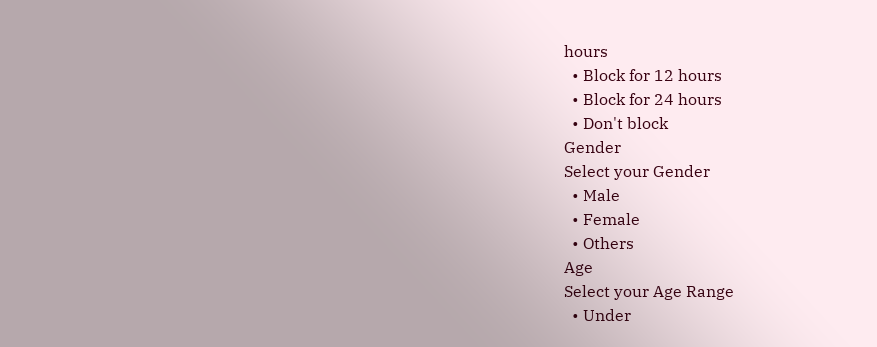hours
  • Block for 12 hours
  • Block for 24 hours
  • Don't block
Gender
Select your Gender
  • Male
  • Female
  • Others
Age
Select your Age Range
  • Under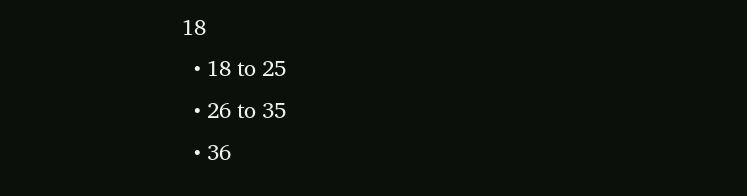18
  • 18 to 25
  • 26 to 35
  • 36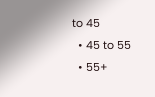to 45
  • 45 to 55
  • 55+